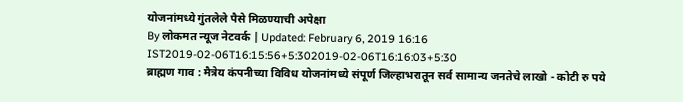योजनांमध्ये गुंतलेले पैसे मिळण्याची अपेक्षा
By लोकमत न्यूज नेटवर्क | Updated: February 6, 2019 16:16 IST2019-02-06T16:15:56+5:302019-02-06T16:16:03+5:30
ब्राह्मण गाव : मैत्रेय कंपनीच्या विविध योजनांमध्ये संपूर्ण जिल्हाभरातून सर्व सामान्य जनतेचे लाखो - कोटी रु पये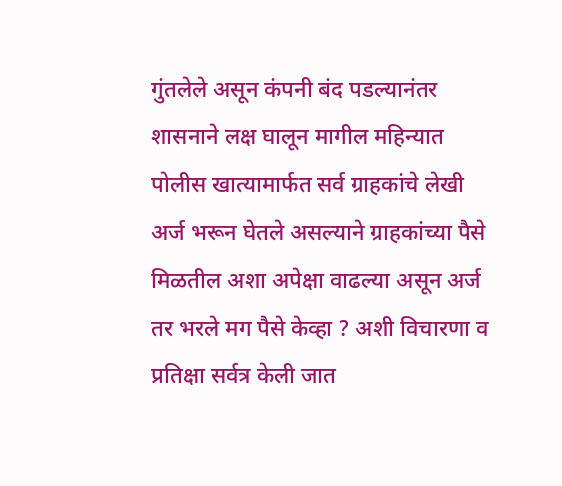गुंतलेले असून कंपनी बंद पडल्यानंतर शासनाने लक्ष घालून मागील महिन्यात पोलीस खात्यामार्फत सर्व ग्राहकांचे लेखी अर्ज भरून घेतले असल्याने ग्राहकांच्या पैसे मिळतील अशा अपेक्षा वाढल्या असून अर्ज तर भरले मग पैसे केव्हा ? अशी विचारणा व प्रतिक्षा सर्वत्र केली जात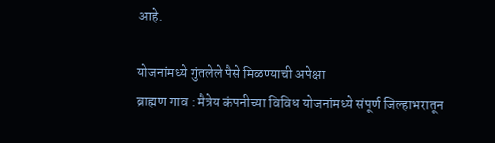आहे.

योजनांमध्ये गुंतलेले पैसे मिळण्याची अपेक्षा
ब्राह्मण गाव : मैत्रेय कंपनीच्या विविध योजनांमध्ये संपूर्ण जिल्हाभरातून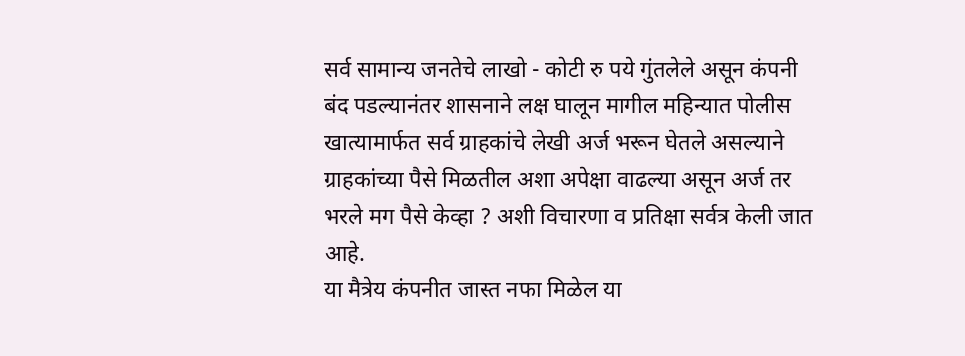सर्व सामान्य जनतेचे लाखो - कोटी रु पये गुंतलेले असून कंपनी बंद पडल्यानंतर शासनाने लक्ष घालून मागील महिन्यात पोलीस खात्यामार्फत सर्व ग्राहकांचे लेखी अर्ज भरून घेतले असल्याने ग्राहकांच्या पैसे मिळतील अशा अपेक्षा वाढल्या असून अर्ज तर भरले मग पैसे केव्हा ? अशी विचारणा व प्रतिक्षा सर्वत्र केली जात आहे.
या मैत्रेय कंपनीत जास्त नफा मिळेल या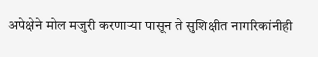अपेक्षेने मोल मजुरी करणाऱ्या पासून ते सुशिक्षीत नागरिकांनीही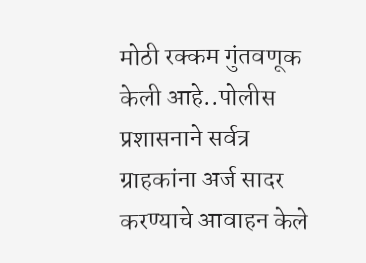मोठी रक्कम गुंतवणूक केली आहे..पोलीस प्रशासनाने सर्वत्र ग्राहकांना अर्ज सादर करण्याचे आवाहन केले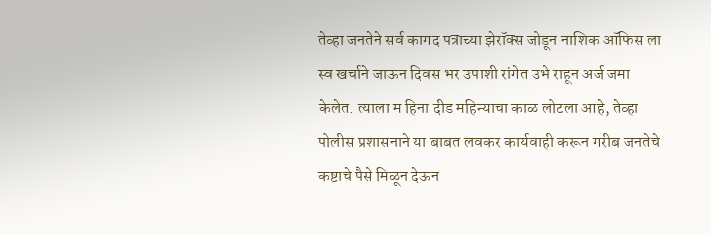तेव्हा जनतेने सर्व कागद पत्राच्या झेरॉक्स जोडून नाशिक ऑफिस ला स्व खर्चाने जाऊन दिवस भर उपाशी रांगेत उभे राहून अर्ज जमा केलेत. त्याला म हिना दीड महिन्याचा काळ लोटला आहे, तेव्हा पोलीस प्रशासनाने या बाबत लवकर कार्यवाही करून गरीब जनतेचे कष्टाचे पैसे मिळून देऊन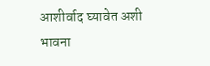आशीर्वाद घ्यावेत अशी भावना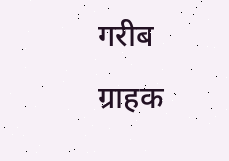गरीब ग्राहक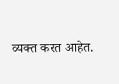व्यक्त करत आहेत.